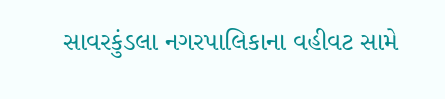સાવરકુંડલા નગરપાલિકાના વહીવટ સામે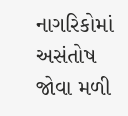નાગરિકોમાં અસંતોષ જોવા મળી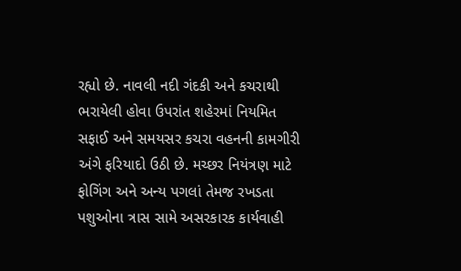રહ્યો છે. નાવલી નદી ગંદકી અને કચરાથી ભરાયેલી હોવા ઉપરાંત શહેરમાં નિયમિત સફાઈ અને સમયસર કચરા વહનની કામગીરી અંગે ફરિયાદો ઉઠી છે. મચ્છર નિયંત્રણ માટે ફોગિંગ અને અન્ય પગલાં તેમજ રખડતા પશુઓના ત્રાસ સામે અસરકારક કાર્યવાહી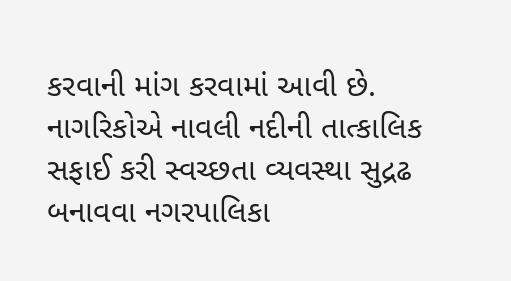કરવાની માંગ કરવામાં આવી છે. નાગરિકોએ નાવલી નદીની તાત્કાલિક સફાઈ કરી સ્વચ્છતા વ્યવસ્થા સુદ્રઢ બનાવવા નગરપાલિકા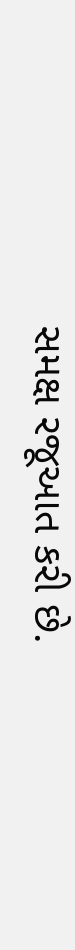સમક્ષ રજૂઆત કરી છે.